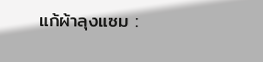แก้ผ้าลุงแซม :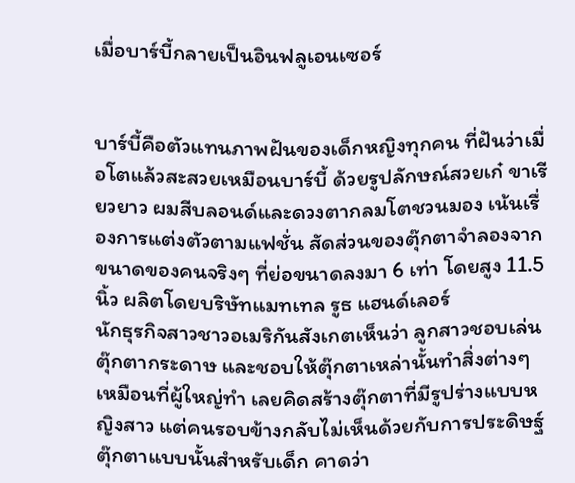เมื่อบาร์บี้กลายเป็นอินฟลูเอนเซอร์


บาร์บี้คือตัวแทนภาพฝันของเด็กหญิงทุกคน ที่ฝันว่าเมื่อโตแล้วสะสวยเหมือนบาร์บี้ ด้วยรูปลักษณ์สวยเก๋ ขาเรียวยาว ผมสีบลอนด์และดวงตากลมโตชวนมอง เน้นเรื่องการแต่งตัวตามแฟชั่น สัดส่วนของตุ๊กตาจำลองจากขนาดของคนจริงๆ ที่ย่อขนาดลงมา 6 เท่า โดยสูง 11.5 นิ้ว ผลิตโดยบริษัทแมทเทล รูธ แฮนด์เลอร์
นักธุรกิจสาวชาวอเมริกันสังเกตเห็นว่า ลูกสาวชอบเล่นตุ๊กตากระดาษ และชอบให้ตุ๊กตาเหล่านั้นทำสิ่งต่างๆ เหมือนที่ผู้ใหญ่ทำ เลยคิดสร้างตุ๊กตาที่มีรูปร่างแบบหญิงสาว แต่คนรอบข้างกลับไม่เห็นด้วยกับการประดิษฐ์ตุ๊กตาแบบนั้นสำหรับเด็ก คาดว่า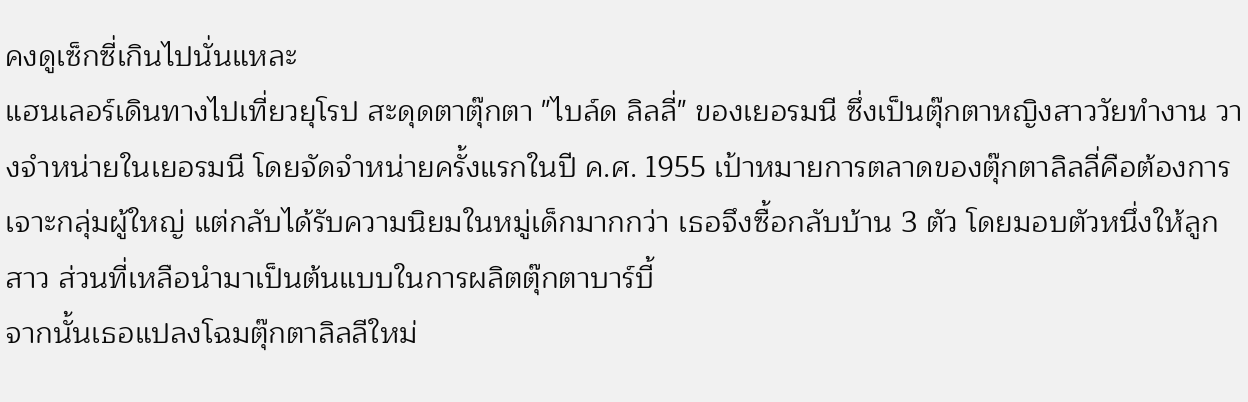คงดูเซ็กซี่เกินไปนั่นแหละ
แฮนเลอร์เดินทางไปเที่ยวยุโรป สะดุดตาตุ๊กตา "ไบล์ด ลิลลี่" ของเยอรมนี ซึ่งเป็นตุ๊กตาหญิงสาววัยทำงาน วางจำหน่ายในเยอรมนี โดยจัดจำหน่ายครั้งแรกในปี ค.ศ. 1955 เป้าหมายการตลาดของตุ๊กตาลิลลี่คือต้องการเจาะกลุ่มผู้ใหญ่ แต่กลับได้รับความนิยมในหมู่เด็กมากกว่า เธอจึงซื้อกลับบ้าน 3 ตัว โดยมอบตัวหนึ่งให้ลูกสาว ส่วนที่เหลือนำมาเป็นต้นแบบในการผลิตตุ๊กตาบาร์บี้
จากนั้นเธอแปลงโฉมตุ๊กตาลิลลีใหม่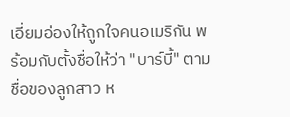เอี่ยมอ่องให้ถูกใจคนอเมริกัน พร้อมกับตั้งชื่อให้ว่า "บาร์บี้" ตามชื่อของลูกสาว ห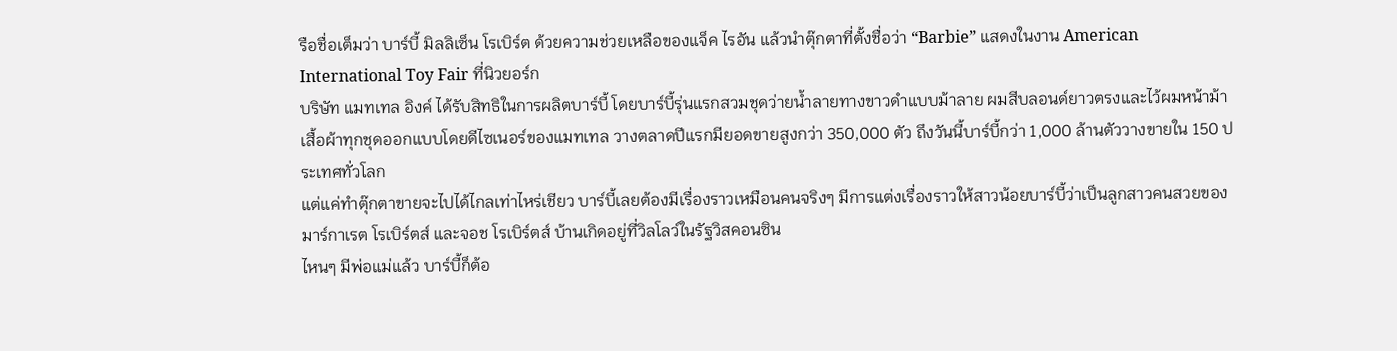รือชื่อเต็มว่า บาร์บี้ มิลลิเซ็น โรเบิร์ต ด้วยความช่วยเหลือของแจ็ค ไรอัน แล้วนำตุ๊กตาที่ตั้งชื่อว่า “Barbie” แสดงในงาน American International Toy Fair ที่นิวยอร์ก
บริษัท แมทเทล อิงค์ ได้รับสิทธิในการผลิตบาร์บี้ โดยบาร์บี้รุ่นแรกสวมชุดว่ายน้ำลายทางขาวดำแบบม้าลาย ผมสีบลอนด์ยาวตรงและไว้ผมหน้าม้า เสื้อผ้าทุกชุดออกแบบโดยดีไซเนอร์ของแมทเทล วางตลาดปีแรกมียอดขายสูงกว่า 350,000 ตัว ถึงวันนี้บาร์บี้กว่า 1,000 ล้านตัววางขายใน 150 ประเทศทั่วโลก
แต่แค่ทำตุ๊กตาขายจะไปได้ไกลเท่าไหร่เชียว บาร์บี้เลยต้องมีเรื่องราวเหมือนคนจริงๆ มีการแต่งเรื่องราวให้สาวน้อยบาร์บี้ว่าเป็นลูกสาวคนสวยของมาร์กาเรต โรเบิร์ตส์ และจอช โรเบิร์ตส์ บ้านเกิดอยู่ที่วิลโลว์ในรัฐวิสคอนซิน
ไหนๆ มีพ่อแม่แล้ว บาร์บี้ก็ต้อ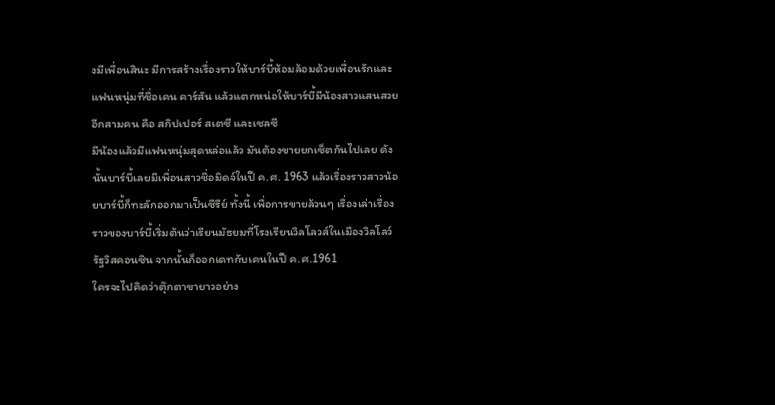งมีเพื่อนสินะ มีการสร้างเรื่องราวให้บาร์บี้ห้อมล้อมด้วยเพื่อนรักและแฟนหนุ่มที่ชื่อเคน คาร์สัน แล้วแตกหน่อให้บาร์บี้มีน้องสาวแสนสวยอีกสามคน คือ สกิปเปอร์ สเตซี และเชลซี
มีน้องแล้วมีแฟนหนุ่มสุดหล่อแล้ว มันต้องขายยกเซ็ตกันไปเลย ดังนั้นบาร์บี้เลยมีเพื่อนสาวชื่อมิดจ์ในปี ค.ศ. 1963 แล้วเรื่องราวสาวน้อยบาร์บี้ก็ทะลักออกมาเป็นซีรีย์ ทั้งนี้ เพื่อการขายล้วนๆ เรื่องเล่าเรื่องราวของบาร์บี้เริ่มต้นว่าเรียนมัธยมที่โรงเรียนวิลโลวส์ในเมืองวิลโลว์ รัฐวิสคอนซิน จากนั้นก็ออกเดทกับเคนในปี ค.ศ.1961
ใครจะไปคิดว่าตุ๊กตาขายาวอย่าง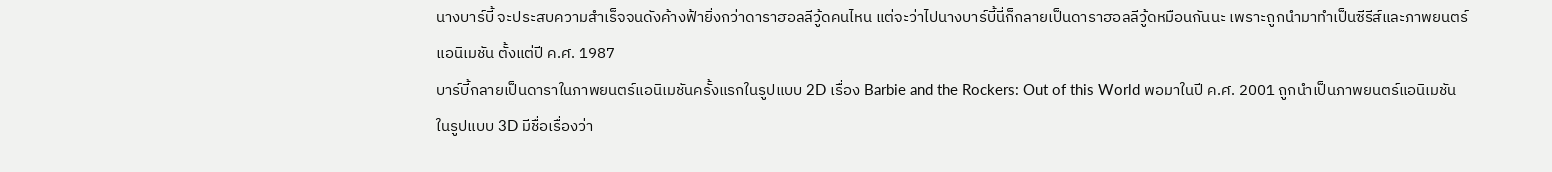นางบาร์บี้ จะประสบความสำเร็จจนดังค้างฟ้ายิ่งกว่าดาราฮอลลีวู้ดคนไหน แต่จะว่าไปนางบาร์บี้นี่ก็กลายเป็นดาราฮอลลีวู้ดหมือนกันนะ เพราะถูกนำมาทำเป็นซีรีส์และภาพยนตร์แอนิเมชัน ตั้งแต่ปี ค.ศ. 1987
บาร์บี้กลายเป็นดาราในภาพยนตร์แอนิเมชันครั้งแรกในรูปแบบ 2D เรื่อง Barbie and the Rockers: Out of this World พอมาในปี ค.ศ. 2001 ถูกนำเป็นภาพยนตร์แอนิเมชันในรูปแบบ 3D มีชื่อเรื่องว่า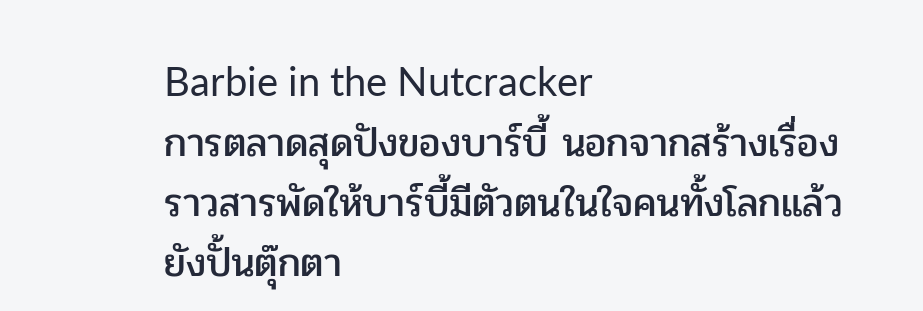Barbie in the Nutcracker
การตลาดสุดปังของบาร์บี้ นอกจากสร้างเรื่องราวสารพัดให้บาร์บี้มีตัวตนในใจคนทั้งโลกแล้ว ยังปั้นตุ๊กตา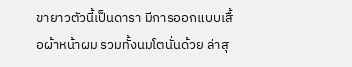ขายาวตัวนี้เป็นดารา มีการออกแบบเสื้อผ้าหน้าผม รวมทั้งนมโตนั่นด้วย ล่าสุ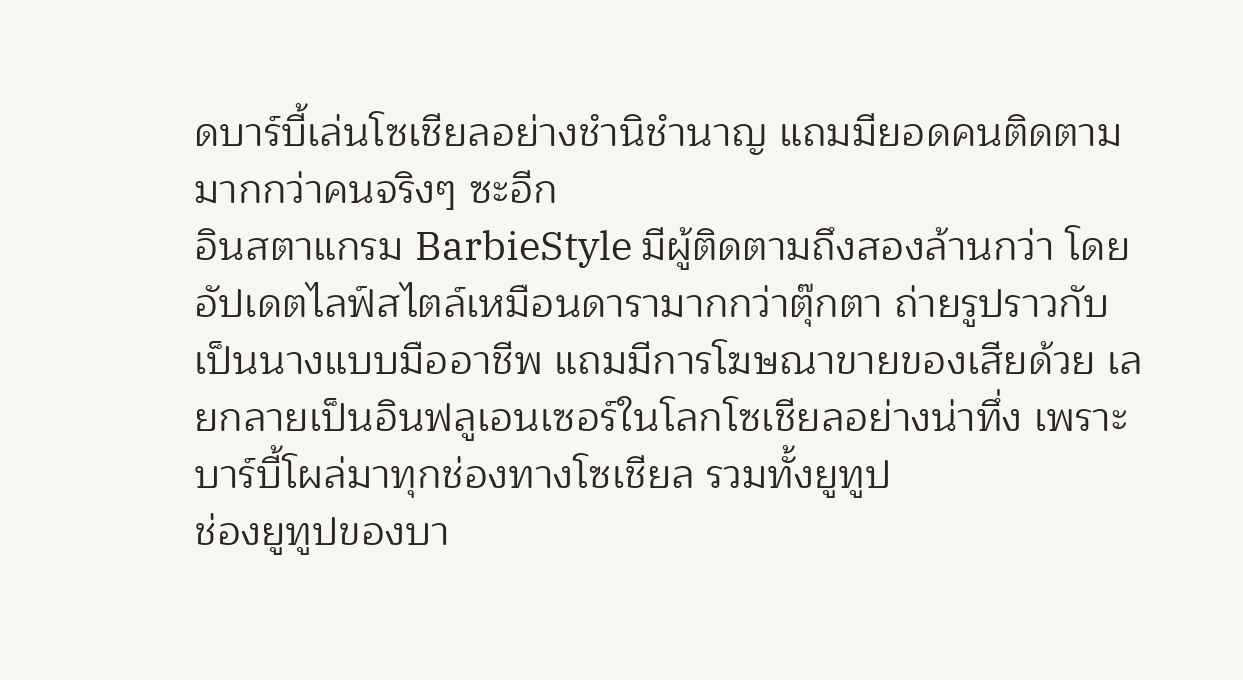ดบาร์บี้เล่นโซเชียลอย่างชำนิชำนาญ แถมมียอดคนติดตามมากกว่าคนจริงๆ ซะอีก
อินสตาแกรม BarbieStyle มีผู้ติดตามถึงสองล้านกว่า โดยอัปเดตไลฟ์สไตล์เหมือนดารามากกว่าตุ๊กตา ถ่ายรูปราวกับเป็นนางแบบมืออาชีพ แถมมีการโฆษณาขายของเสียด้วย เลยกลายเป็นอินฟลูเอนเซอร์ในโลกโซเชียลอย่างน่าทึ่ง เพราะบาร์บี้โผล่มาทุกช่องทางโซเชียล รวมทั้งยูทูป
ช่องยูทูปของบา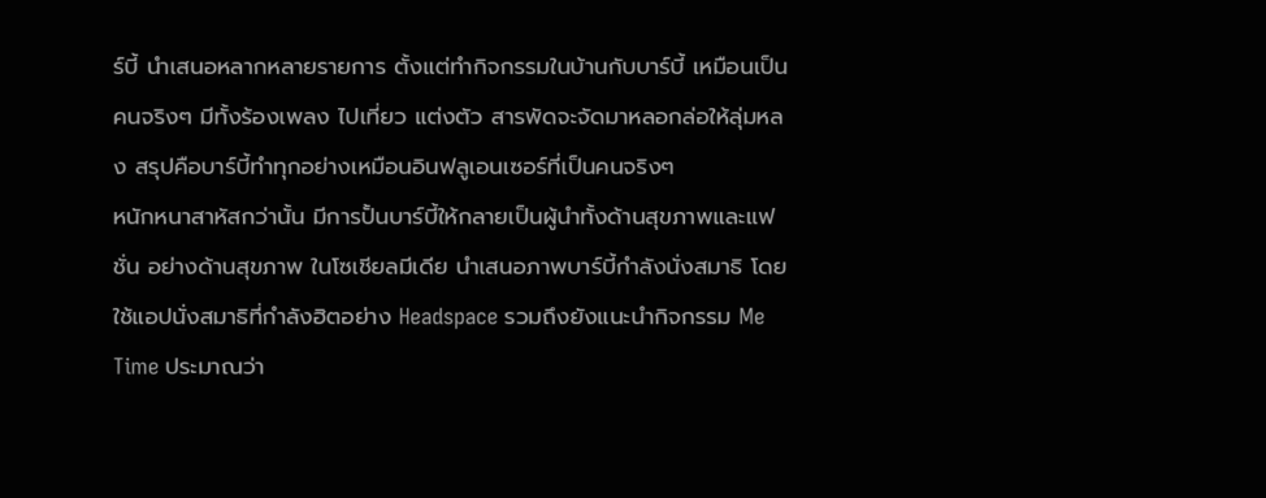ร์บี้ นำเสนอหลากหลายรายการ ตั้งแต่ทำกิจกรรมในบ้านกับบาร์บี้ เหมือนเป็นคนจริงๆ มีทั้งร้องเพลง ไปเที่ยว แต่งตัว สารพัดจะจัดมาหลอกล่อให้ลุ่มหลง สรุปคือบาร์บี้ทำทุกอย่างเหมือนอินฟลูเอนเซอร์ที่เป็นคนจริงๆ
หนักหนาสาหัสกว่านั้น มีการปั้นบาร์บี้ให้กลายเป็นผู้นำทั้งด้านสุขภาพและแฟชั่น อย่างด้านสุขภาพ ในโซเชียลมีเดีย นำเสนอภาพบาร์บี้กำลังนั่งสมาธิ โดยใช้แอปนั่งสมาธิที่กำลังฮิตอย่าง Headspace รวมถึงยังแนะนำกิจกรรม Me Time ประมาณว่า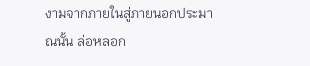งามจากภายในสู่ภายนอกประมาณนั้น ล่อหลอก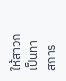ให้สาวกเป็นทาสการ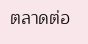ตลาดต่อ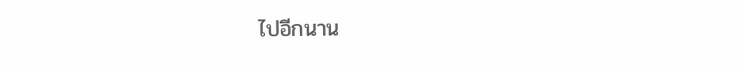ไปอีกนาน